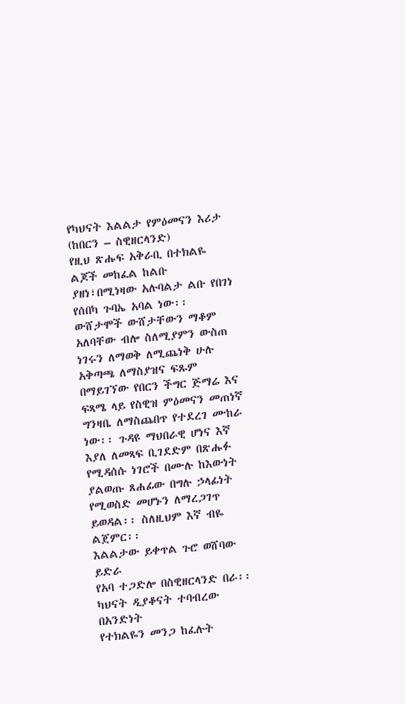የካህናት እልልታ የምዕመናን እሪታ (ከበርን – ስዊዘርላንድ)
የዚህ ጽሑፍ አቅራቢ በተክልዬ ልጆች መከፈል ከልቡ ያዘነ፣በሚነዛው አሉባልታ ልቡ የበገነ የሰበካ ጉባኤ አባል ነው፡፡ ውሸታሞች ውሸታቸውን ማቆም አለባቸው ብሎ ስለሚያምን ውስጠ ነገሩን ለማወቅ ለሚጨነቅ ሁሉ አቅጣጫ ለማስያዝና ፍጹም በማይገኘው የበርን ችግር ጅማሬ እና ፍጻሜ ላይ የስዊዝ ምዕመናን መጠነኛ ግንዛቤ ለማስጨበጥ የተደረገ ሙከራ ነው፡፡ ጉዳዩ ማህበራዊ ሆነና እኛ እያለ ለመጻፍ ቢገደድም በጽሑፉ የሚዳሰሱ ነገሮች በሙሉ ከእውነት ያልወጡ ጸሐፊው በግሉ ኃላፊነት የሚወስድ መሆኑን ለማረጋገጥ ይወዳል፡፡ ስለዚህም እኛ ብዬ ልጀምር፡፡
እልልታው ይቀጥል ጉሮ ወሸባው ይድራ
የአባ ተጋድሎ በስዊዘርላንድ በራ፡፡
ካህናት ዲያቆናት ተባብረው በአንድነት
የተክልዬን መንጋ ከፈሉት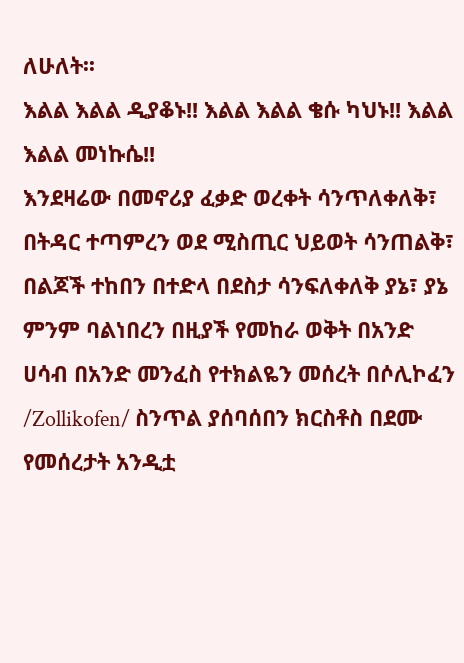ለሁለት፡፡
እልል እልል ዲያቆኑ!! እልል እልል ቄሱ ካህኑ!! እልል እልል መነኩሴ!!
እንደዛሬው በመኖሪያ ፈቃድ ወረቀት ሳንጥለቀለቅ፣ በትዳር ተጣምረን ወደ ሚስጢር ህይወት ሳንጠልቅ፣ በልጆች ተከበን በተድላ በደስታ ሳንፍለቀለቅ ያኔ፣ ያኔ ምንም ባልነበረን በዚያች የመከራ ወቅት በአንድ ሀሳብ በአንድ መንፈስ የተክልዬን መሰረት በሶሊኮፈን /Zollikofen/ ስንጥል ያሰባሰበን ክርስቶስ በደሙ የመሰረታት አንዲቷ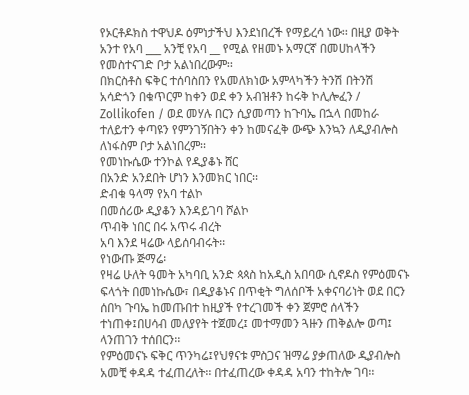የኦርቶዶክስ ተዋህዶ ዕምነታችህ እንደነበረች የማይረሳ ነው፡፡ በዚያ ወቅት አንተ የአባ ___ አንቺ የአባ __ የሚል የዘመኑ አማርኛ በመሀከላችን የመስተናገድ ቦታ አልነበረውም፡፡
በክርስቶስ ፍቅር ተሰባስበን የአመለክነው አምላካችን ትንሽ በትንሽ አሳድጎን በቁጥርም ከቀን ወደ ቀን አብዝቶን ከሩቅ ኮሊሎፈን / Zollikofen / ወደ መሃሉ በርን ሲያመጣን ከጉባኤ በኋላ በመከራ ተለይተን ቀጣዩን የምንገኝበትን ቀን ከመናፈቅ ውጭ እንኳን ለዲያብሎስ ለነፋስም ቦታ አልነበረም፡፡
የመነኩሴው ተንኮል የዲያቆኑ ሸር
በአንድ አንደበት ሆነን እንመክር ነበር፡፡
ድብቁ ዓላማ የአባ ተልኮ
በመሰሪው ዲያቆን እንዳይገባ ሾልኮ
ጥብቅ ነበር በሩ አጥሩ ብረት
አባ እንደ ዛሬው ላይሰባብሩት፡፡
የነውጡ ጅማሬ፡
የዛሬ ሁለት ዓመት አካባቢ አንድ ጳጳስ ከአዲስ አበባው ሲኖዶስ የምዕመናኑ ፍላጎት በመነኩሴው፣ በዲያቆኑና በጥቂት ግለሰቦች አቀናባሪነት ወደ በርን ሰበካ ጉባኤ ከመጡበተ ከዚያች የተረገመች ቀን ጀምሮ ሰላችን ተነጠቀ፤በሀሳብ መለያየት ተጀመረ፤ መተማመን ጓዙን ጠቅልሎ ወጣ፤ ላንጠገን ተሰበርን፡፡
የምዕመናኑ ፍቅር ጥንካሬ፤የህፃናቱ ምስጋና ዝማሬ ያቃጠለው ዲያብሎስ አመቺ ቀዳዳ ተፈጠረለት፡፡ በተፈጠረው ቀዳዳ አባን ተከትሎ ገባ፡፡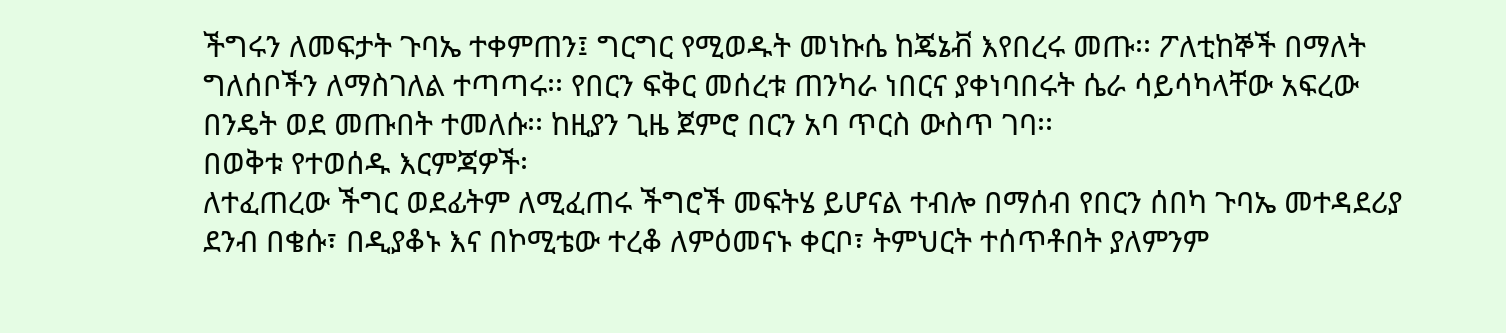ችግሩን ለመፍታት ጉባኤ ተቀምጠን፤ ግርግር የሚወዱት መነኩሴ ከጄኔቭ እየበረሩ መጡ፡፡ ፖለቲከኞች በማለት ግለሰቦችን ለማስገለል ተጣጣሩ፡፡ የበርን ፍቅር መሰረቱ ጠንካራ ነበርና ያቀነባበሩት ሴራ ሳይሳካላቸው አፍረው በንዴት ወደ መጡበት ተመለሱ፡፡ ከዚያን ጊዜ ጀምሮ በርን አባ ጥርስ ውስጥ ገባ፡፡
በወቅቱ የተወሰዱ እርምጃዎች፡
ለተፈጠረው ችግር ወደፊትም ለሚፈጠሩ ችግሮች መፍትሄ ይሆናል ተብሎ በማሰብ የበርን ሰበካ ጉባኤ መተዳደሪያ ደንብ በቄሱ፣ በዲያቆኑ እና በኮሚቴው ተረቆ ለምዕመናኑ ቀርቦ፣ ትምህርት ተሰጥቶበት ያለምንም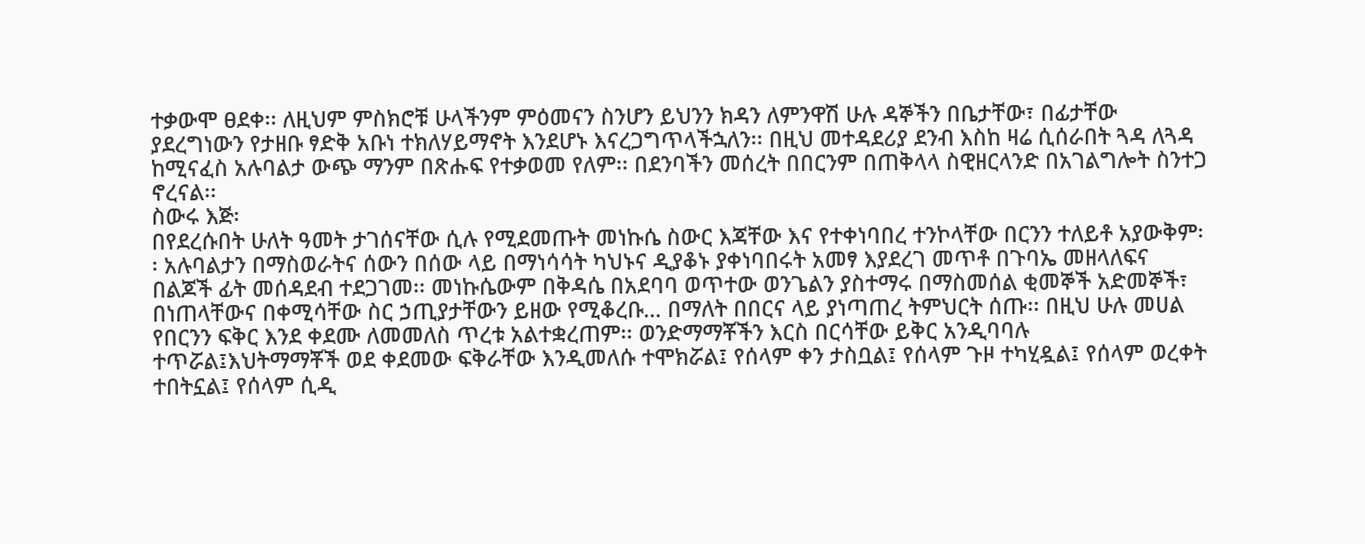ተቃውሞ ፀደቀ፡፡ ለዚህም ምስክሮቹ ሁላችንም ምዕመናን ስንሆን ይህንን ክዳን ለምንዋሽ ሁሉ ዳኞችን በቤታቸው፣ በፊታቸው ያደረግነውን የታዘቡ ፃድቅ አቡነ ተክለሃይማኖት እንደሆኑ እናረጋግጥላችኋለን፡፡ በዚህ መተዳደሪያ ደንብ እስከ ዛሬ ሲሰራበት ጓዳ ለጓዳ ከሚናፈስ አሉባልታ ውጭ ማንም በጽሑፍ የተቃወመ የለም፡፡ በደንባችን መሰረት በበርንም በጠቅላላ ስዊዘርላንድ በአገልግሎት ስንተጋ ኖረናል፡፡
ስውሩ እጅ፡
በየደረሱበት ሁለት ዓመት ታገሰናቸው ሲሉ የሚደመጡት መነኩሴ ስውር እጃቸው እና የተቀነባበረ ተንኮላቸው በርንን ተለይቶ አያውቅም፡፡ አሉባልታን በማስወራትና ሰውን በሰው ላይ በማነሳሳት ካህኑና ዲያቆኑ ያቀነባበሩት አመፃ እያደረገ መጥቶ በጉባኤ መዘላለፍና በልጆች ፊት መሰዳደብ ተደጋገመ፡፡ መነኩሴውም በቅዳሴ በአደባባ ወጥተው ወንጌልን ያስተማሩ በማስመሰል ቂመኞች አድመኞች፣ በነጠላቸውና በቀሚሳቸው ስር ኃጢያታቸውን ይዘው የሚቆረቡ… በማለት በበርና ላይ ያነጣጠረ ትምህርት ሰጡ፡፡ በዚህ ሁሉ መሀል የበርንን ፍቅር እንደ ቀደሙ ለመመለስ ጥረቱ አልተቋረጠም፡፡ ወንድማማቾችን እርስ በርሳቸው ይቅር አንዲባባሉ ተጥሯል፤እህትማማቾች ወደ ቀደመው ፍቅራቸው እንዲመለሱ ተሞክሯል፤ የሰላም ቀን ታስቧል፤ የሰላም ጉዞ ተካሂዷል፤ የሰላም ወረቀት ተበትኗል፤ የሰላም ሲዲ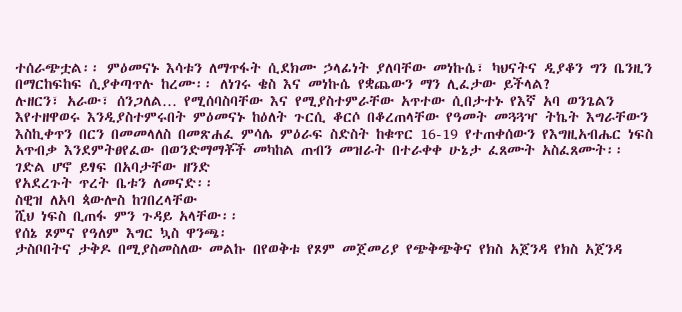ተሰራጭቷል፡፡ ምዕመናኑ እሳቱን ለማጥፋት ሲደክሙ ኃላፊነት ያለባቸው መነኩሴ፣ ካህናትና ዲያቆን ግን ቤንዚን በማርከፍከፍ ሲያቀጣጥሉ ከረሙ፡፡ ለነገሩ ቄስ እና መነኩሴ የቋጨውን ማን ሊፈታው ይችላል?
ሉዘርን፣ አራው፣ ሰንጋለል… የሚሰባስባቸው እና የሚያስተምራቸው አጥተው ሲበታተኑ የእኛ አባ ወንጌልን እየተዘዋወሩ እንዲያስተምሩበት ምዕመናኑ ከዕለት ጉርሲ ቆርሶ በቆረጠላቸው የዓመት መጓጓዣ ትኬት እግራቸውን እስኪቀጥን በርን በመመላለስ በመጽሐፈ ምሳሌ ምዕራፍ ስድስት ከቁጥር 16-19 የተጠቀሰውን የእግዚአብሔር ነፍስ አጥብቃ እንደምትፀየፈው በወንድማማቾች መካከል ጠብን መዝራት በተራቀቀ ሁኔታ ፈጸሙት አስፈጸሙት፡፡
ገድል ሆኖ ይፃፍ በአባታቸው ዘንድ
የአደረጉት ጥረት ቤቱን ለመናድ፡፡
ስዊዝ ለአባ ጳውሎስ ከገበረላቸው
ሺህ ነፍስ ቢጠፋ ምን ጉዳይ አላቸው፡፡
የሰኔ ጾምና የዓለም እግር ኳስ ዋንጫ፡
ታስቦበትና ታቅዶ በሚያስመስለው መልኩ በየወቅቱ የጾም መጀመሪያ የጭቅጭቅና የክስ አጀንዳ የክስ አጀንዳ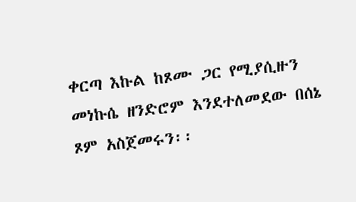ቀርጣ እኩል ከጾሙ ጋር የሚያሲዙን መነኩሴ ዘንድሮም እንደተለመደው በሰኔ ጾም አስጀመሩን፡፡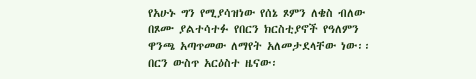የአሁኑ ግን የሚያሳዝነው የሰኔ ጾምን ለቄስ ብለው በጾሙ ያልተሳተፉ የበርን ክርስቲያኖች የዓለምን ዋንጫ አጣጥመው ለማየት አለመታደላቸው ነው፡፡ በርን ውስጥ አርዕስተ ዜናው፡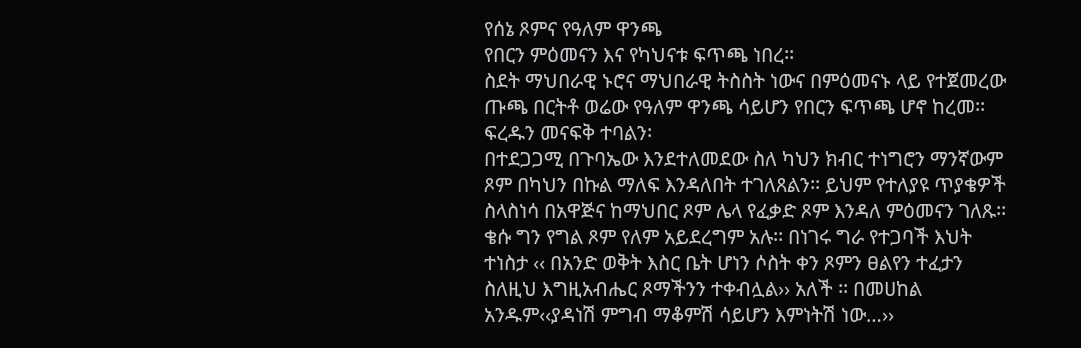የሰኔ ጾምና የዓለም ዋንጫ
የበርን ምዕመናን እና የካህናቱ ፍጥጫ ነበረ፡፡
ስደት ማህበራዊ ኑሮና ማህበራዊ ትስስት ነውና በምዕመናኑ ላይ የተጀመረው ጡጫ በርትቶ ወሬው የዓለም ዋንጫ ሳይሆን የበርን ፍጥጫ ሆኖ ከረመ፡፡
ፍረዱን መናፍቅ ተባልን፡
በተደጋጋሚ በጉባኤው እንደተለመደው ስለ ካህን ክብር ተነግሮን ማንኛውም ጾም በካህን በኩል ማለፍ እንዳለበት ተገለጸልን፡፡ ይህም የተለያዩ ጥያቄዎች ስላስነሳ በአዋጅና ከማህበር ጾም ሌላ የፈቃድ ጾም እንዳለ ምዕመናን ገለጹ፡፡ ቄሱ ግን የግል ጾም የለም አይደረግም አሉ፡፡ በነገሩ ግራ የተጋባች እህት ተነስታ ‹‹ በአንድ ወቅት እስር ቤት ሆነን ሶስት ቀን ጾምን ፀልየን ተፈታን ስለዚህ እግዚአብሔር ጾማችንን ተቀብሏል›› አለች ፡፡ በመሀከል አንዱም‹‹ያዳነሽ ምግብ ማቆምሽ ሳይሆን እምነትሽ ነው…››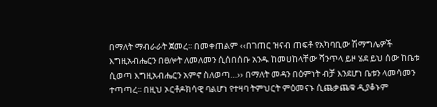በማለት ማብራራት ጀመረ፡፡ በመቀጠልም ‹‹በገጠር ዝናብ ጠፍቶ የአካባቢው ሽማግሌዎች እግዚአብሔርን በፀሎት ለመለመን ሲሰበሰቡ አንዱ ከመሀከላቸው ሻንጥላ ይዞ ሄደ ይህ ሰው ከቤቱ ሲወጣ እግዚአብሔርን አምኖ ስለወጣ…›› በማለት መዳን በዕምነት ብቻ እንደሆነ ቤቱን ላመሳመን ተጣጣረ፡፡ በዚህ ኦርቶዶክሳዊ ባልሆነ የተዛባ ትምህርት ምዕመናኑ ሲጨቃጨቁ ዲያቆኑም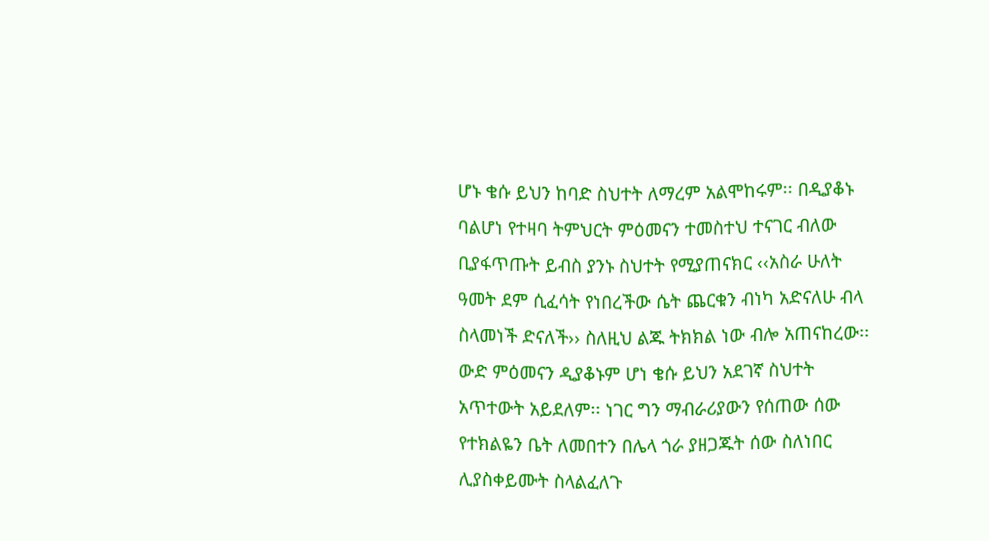ሆኑ ቄሱ ይህን ከባድ ስህተት ለማረም አልሞከሩም፡፡ በዲያቆኑ ባልሆነ የተዛባ ትምህርት ምዕመናን ተመስተህ ተናገር ብለው ቢያፋጥጡት ይብስ ያንኑ ስህተት የሚያጠናክር ‹‹አስራ ሁለት ዓመት ደም ሲፈሳት የነበረችው ሴት ጨርቁን ብነካ አድናለሁ ብላ ስላመነች ድናለች›› ስለዚህ ልጁ ትክክል ነው ብሎ አጠናከረው፡፡ ውድ ምዕመናን ዲያቆኑም ሆነ ቄሱ ይህን አደገኛ ስህተት አጥተውት አይደለም፡፡ ነገር ግን ማብራሪያውን የሰጠው ሰው የተክልዬን ቤት ለመበተን በሌላ ጎራ ያዘጋጁት ሰው ስለነበር ሊያስቀይሙት ስላልፈለጉ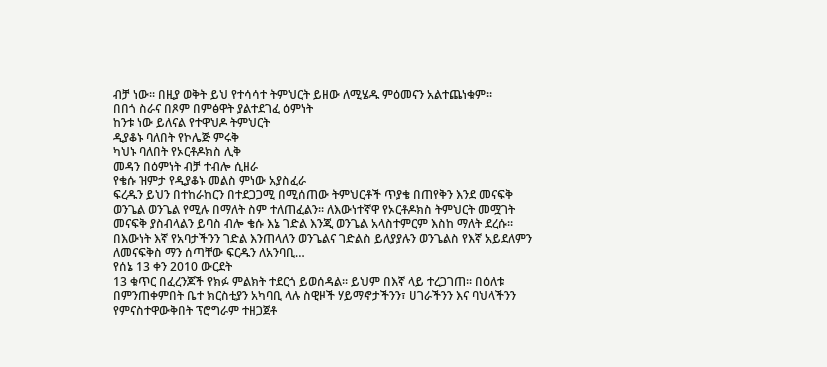ብቻ ነው፡፡ በዚያ ወቅት ይህ የተሳሳተ ትምህርት ይዘው ለሚሄዱ ምዕመናን አልተጨነቁም፡፡
በበጎ ስራና በጾም በምፅዋት ያልተደገፈ ዕምነት
ከንቱ ነው ይለናል የተዋህዶ ትምህርት
ዲያቆኑ ባለበት የኮሌጅ ምሩቅ
ካህኑ ባለበት የኦርቶዶክስ ሊቅ
መዳን በዕምነት ብቻ ተብሎ ሲዘራ
የቄሱ ዝምታ የዲያቆኑ መልስ ምነው አያስፈራ
ፍረዱን ይህን በተከራከርን በተደጋጋሚ በሚሰጠው ትምህርቶች ጥያቄ በጠየቅን እንደ መናፍቅ ወንጌል ወንጌል የሚሉ በማለት ስም ተለጠፈልን፡፡ ለእውነተኛዋ የኦርቶዶክስ ትምህርት መሟገት መናፍቅ ያስብላልን ይባስ ብሎ ቄሱ እኔ ገድል እንጂ ወንጌል አላስተምርም እስከ ማለት ደረሱ፡፡ በእውነት እኛ የአባታችንን ገድል እንጠላለን ወንጌልና ገድልስ ይለያያሉን ወንጌልስ የእኛ አይደለምን ለመናፍቅስ ማን ሰጣቸው ፍርዱን ለአንባቢ…
የሰኔ 13 ቀን 2010 ውርደት
13 ቁጥር በፈረንጆች የክፉ ምልክት ተደርጎ ይወሰዳል፡፡ ይህም በእኛ ላይ ተረጋገጠ፡፡ በዕለቱ በምንጠቀምበት ቤተ ክርስቲያን አካባቢ ላሉ ስዊዞች ሃይማኖታችንን፣ ሀገራችንን እና ባህላችንን የምናስተዋውቅበት ፕሮግራም ተዘጋጀቶ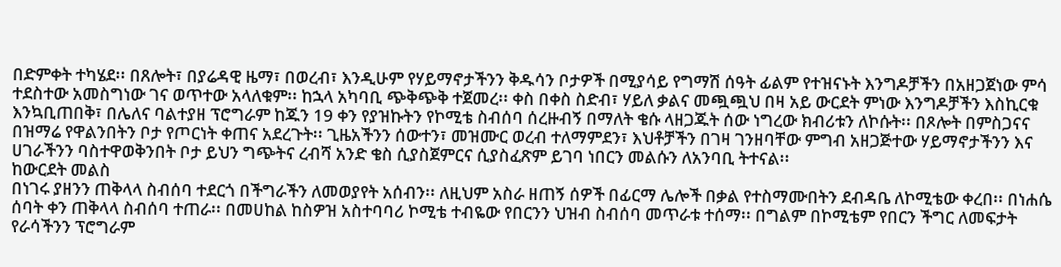በድምቀት ተካሄደ፡፡ በጸሎት፣ በያሬዳዊ ዜማ፣ በወረብ፣ እንዲሁም የሃይማኖታችንን ቅዱሳን ቦታዎች በሚያሳይ የግማሽ ሰዓት ፊልም የተዝናኑት እንግዶቻችን በአዘጋጀነው ምሳ ተደስተው አመስግነው ገና ወጥተው አላለቁም፡፡ ከኋላ አካባቢ ጭቅጭቅ ተጀመረ፡፡ ቀስ በቀስ ስድብ፣ ሃይለ ቃልና መጯጯህ በዛ አይ ውርደት ምነው እንግዶቻችን እስኪርቁ እንኳቢጠበቅ፣ በሌለና ባልተያዘ ፕሮግራም ከጁን 19 ቀን የያዝኩትን የኮሚቴ ስብሰባ ሰረዙብኝ በማለት ቄሱ ላዘጋጁት ሰው ነግረው ክብሪቱን ለኮሱት፡፡ በጾሎት በምስጋናና በዝማሬ የዋልንበትን ቦታ የጦርነት ቀጠና አደረጉት፡፡ ጊዜአችንን ሰውተን፣ መዝሙር ወረብ ተለማምደን፣ እህቶቻችን በገዛ ገንዘባቸው ምግብ አዘጋጅተው ሃይማኖታችንን እና ሀገራችንን ባስተዋወቅንበት ቦታ ይህን ግጭትና ረብሻ አንድ ቄስ ሲያስጀምርና ሲያስፈጽም ይገባ ነበርን መልሱን ለአንባቢ ትተናል፡፡
ከውርደት መልስ
በነገሩ ያዘንን ጠቅላላ ስብሰባ ተደርጎ በችግራችን ለመወያየት አሰብን፡፡ ለዚህም አስራ ዘጠኝ ሰዎች በፊርማ ሌሎች በቃል የተስማሙበትን ደብዳቤ ለኮሚቴው ቀረበ፡፡ በነሐሴ ሰባት ቀን ጠቅላላ ስብሰባ ተጠራ፡፡ በመሀከል ከስዎዝ አስተባባሪ ኮሚቴ ተብዬው የበርንን ህዝብ ስብሰባ መጥራቱ ተሰማ፡፡ በግልም በኮሚቴም የበርን ችግር ለመፍታት የራሳችንን ፕሮግራም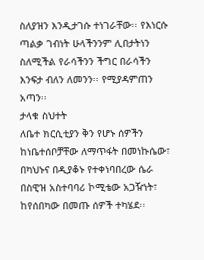ስለያዝን እንዲታገሱ ተነገራቸው፡፡ የእነርሱ ጣልቃ ገብነት ሁላችንንም ሊበታትነን ስለሚችል የራሳችንን ችግር በራሳችን እንፍታ ብለን ለመንን፡፡ የሚያዳምጠን አጣን፡፡
ታላቁ ስህተት
ለቤተ ክርሲቲያን ቅን የሆኑ ሰዎችን ከነቤተሰቦቻቸው ለማጥፋት በመነኩሴው፣ በካህኑና በዲያቆኑ የተቀነባበረው ሴራ በስዊዝ አስተባባሪ ኮሚቴው አጋዥነት፣ ከየሰበካው በመጡ ሰዎች ተካሄደ፡፡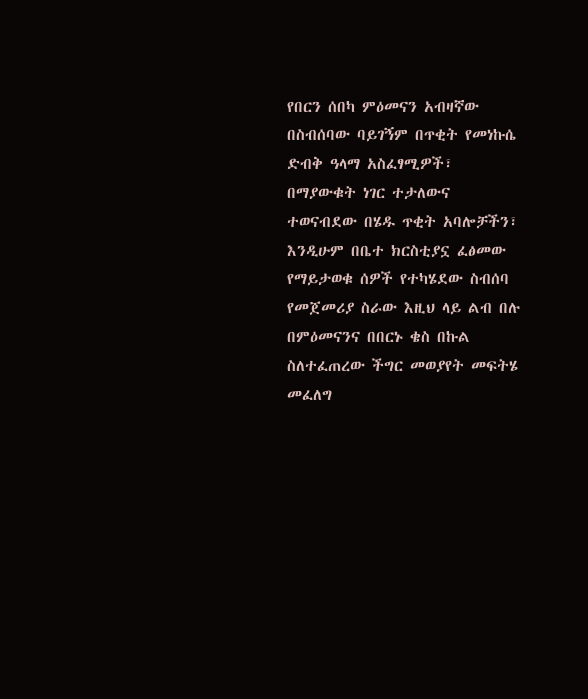የበርን ሰበካ ምዕመናን አብዛኛው በስብሰባው ባይገኝም በጥቂት የመነኩሴ ድብቅ ዓላማ አስፈፃሚዎች፣ በማያውቁት ነገር ተታለውና ተወናብደው በሄዱ ጥቂት አባሎቻችን፣ እንዲሁም በቤተ ክርስቲያኗ ፈፅመው የማይታወቁ ሰዎች የተካሄደው ስብሰባ የመጀመሪያ ስራው እዚህ ላይ ልብ በሉ በምዕመናንና በበርኑ ቄስ በኩል ስለተፈጠረው ችግር መወያየት መፍትሄ መፈለግ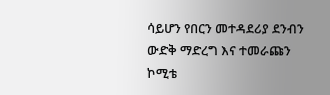ሳይሆን የበርን መተዳደሪያ ደንብን ውድቅ ማድረግ እና ተመራጩን ኮሚቴ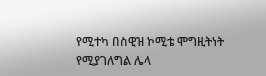የሚተካ በስዊዝ ኮሚቴ ሞግዚትነት የሚያገለግል ሌላ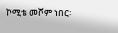ኮሚቴ መሾም ነበር፡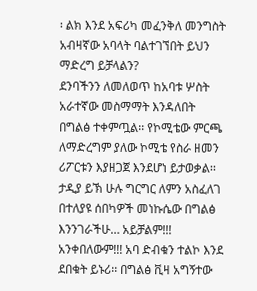፡ ልክ እንደ አፍሪካ መፈንቅለ መንግስት አብዛኛው አባላት ባልተገኘበት ይህን ማድረግ ይቻላልን?
ደንባችንን ለመለወጥ ከአባቱ ሦስት አራተኛው መስማማት እንዳለበት በግልፅ ተቀምጧል፡፡ የኮሚቴው ምርጫ ለማድረግም ያለው ኮሚቴ የስራ ዘመን ሪፖርቱን እያዘጋጀ እንደሆነ ይታወቃል፡፡ ታዲያ ይኽ ሁሉ ግርግር ለምን አስፈለገ በተለያዩ ሰበካዎች መነኩሴው በግልፅ እንንገራችሁ… አይቻልም!!! አንቀበለውም!!! አባ ድብቁን ተልኮ እንደ ደበቁት ይኑሪ፡፡ በግልፅ ቪዛ አግኝተው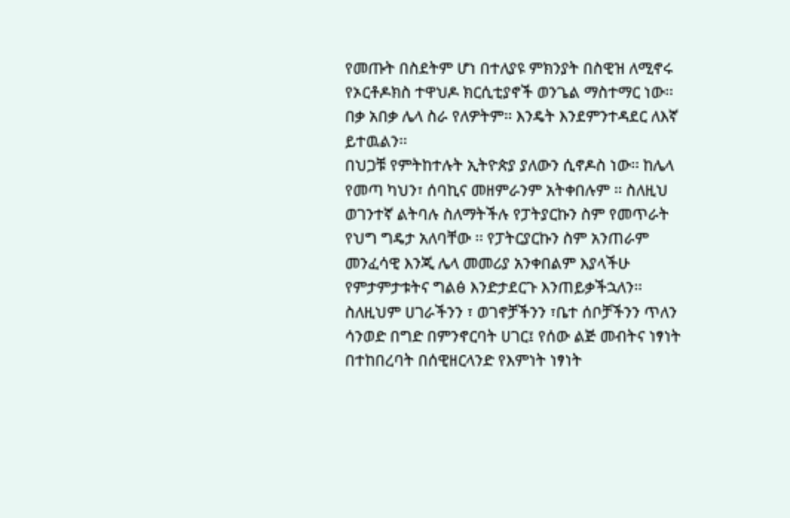የመጡት በስደትም ሆነ በተለያዩ ምክንያት በስዊዝ ለሚኖሩ የኦርቶዶክስ ተዋህዶ ክርሲቲያኖች ወንጌል ማስተማር ነው፡፡ በቃ አበቃ ሌላ ስራ የለዎትም፡፡ እንዴት እንደምንተዳደር ለእኛ ይተዉልን፡፡
በህጋቹ የምትከተሉት ኢትዮጵያ ያለውን ሲኖዶስ ነው፡፡ ከሌላ የመጣ ካህን፣ ሰባኪና መዘምራንም አትቀበሉም ፡፡ ስለዚህ ወገንተኛ ልትባሉ ስለማትችሉ የፓትያርኩን ስም የመጥራት የህግ ግዴታ አለባቸው ፡፡ የፓትርያርኩን ስም አንጠራም መንፈሳዊ እንጂ ሌላ መመሪያ አንቀበልም እያላችሁ የምታምታቱትና ግልፅ እንድታደርጉ እንጠይቃችኋለን፡፡
ስለዚህም ሀገራችንን ፣ ወገኖቻችንን ፣ቤተ ሰቦቻችንን ጥለን ሳንወድ በግድ በምንኖርባት ሀገር፤ የሰው ልጅ መብትና ነፃነት በተከበረባት በሰዊዘርላንድ የእምነት ነፃነት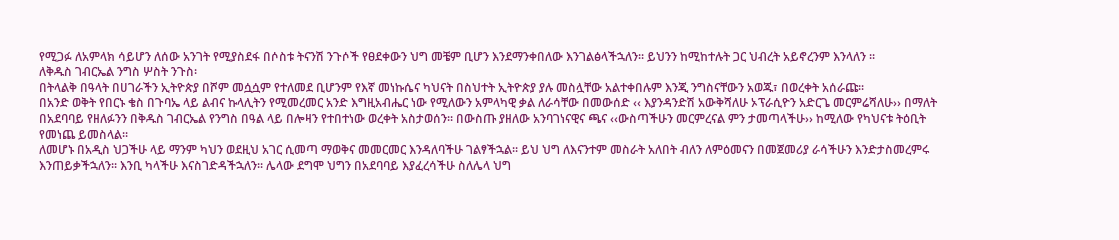የሚጋፉ ለአምላክ ሳይሆን ለሰው አንገት የሚያስደፋ በሶስቱ ትናንሽ ንጉሶች የፀደቀውን ህግ መቼም ቢሆን እንደማንቀበለው እንገልፅላችኋለን፡፡ ይህንን ከሚከተሉት ጋር ህብረት አይኖረንም እንላለን ፡፡
ለቅዱስ ገብርኤል ንግስ ሦስት ንጉስ፡
በትላልቅ በዓላት በሀገራችን ኢትዮጵያ በሾም መሷሷም የተለመደ ቢሆንም የእኛ መነኩሴና ካህናት በስህተት ኢትዮጵያ ያሉ መስሏቸው አልተቀበሉም እንጂ ንግስናቸውን አወጁ፣ በወረቀት አሰራጩ፡፡
በአንድ ወቅት የበርኑ ቄስ በጉባኤ ላይ ልብና ኩላሊትን የሚመረመር አንድ እግዚአብሔር ነው የሚለውን አምላካዊ ቃል ለራሳቸው በመውሰድ ‹‹ እያንዳንድሽ አውቅሻለሁ ኦፕራሲዮን አድርጌ መርምሬሻለሁ›› በማለት በአደባባይ የዘለፉንን በቅዱስ ገብርኤል የንግስ በዓል ላይ በሎዛን የተበተነው ወረቀት አስታወሰን፡፡ በውስጡ ያዘለው አንባገነናዊና ጫና ‹‹ውስጣችሁን መርምረናል ምን ታመጣላችሁ›› ከሚለው የካህናቱ ትዕቢት የመነጨ ይመስላል፡፡
ለመሆኑ በአዲስ ህጋችሁ ላይ ማንም ካህን ወደዚህ አገር ሲመጣ ማወቅና መመርመር እንዳለባችሁ ገልፃችኋል፡፡ ይህ ህግ ለእናንተም መስራት አለበት ብለን ለምዕመናን በመጀመሪያ ራሳችሁን እንድታስመረምሩ እንጠይቃችኋለን፡፡ እንቢ ካላችሁ እናስገድዳችኋለን፡፡ ሌላው ደግሞ ህግን በአደባባይ እያፈረሳችሁ ስለሌላ ህግ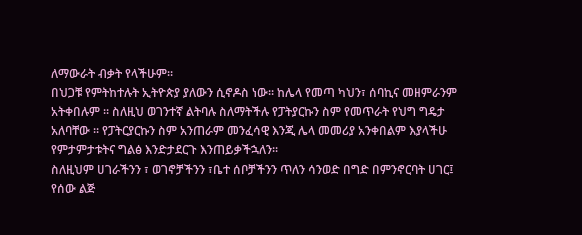ለማውራት ብቃት የላችሁም፡፡
በህጋቹ የምትከተሉት ኢትዮጵያ ያለውን ሲኖዶስ ነው፡፡ ከሌላ የመጣ ካህን፣ ሰባኪና መዘምራንም አትቀበሉም ፡፡ ስለዚህ ወገንተኛ ልትባሉ ስለማትችሉ የፓትያርኩን ስም የመጥራት የህግ ግዴታ አለባቸው ፡፡ የፓትርያርኩን ስም አንጠራም መንፈሳዊ እንጂ ሌላ መመሪያ አንቀበልም እያላችሁ የምታምታቱትና ግልፅ እንድታደርጉ እንጠይቃችኋለን፡፡
ስለዚህም ሀገራችንን ፣ ወገኖቻችንን ፣ቤተ ሰቦቻችንን ጥለን ሳንወድ በግድ በምንኖርባት ሀገር፤ የሰው ልጅ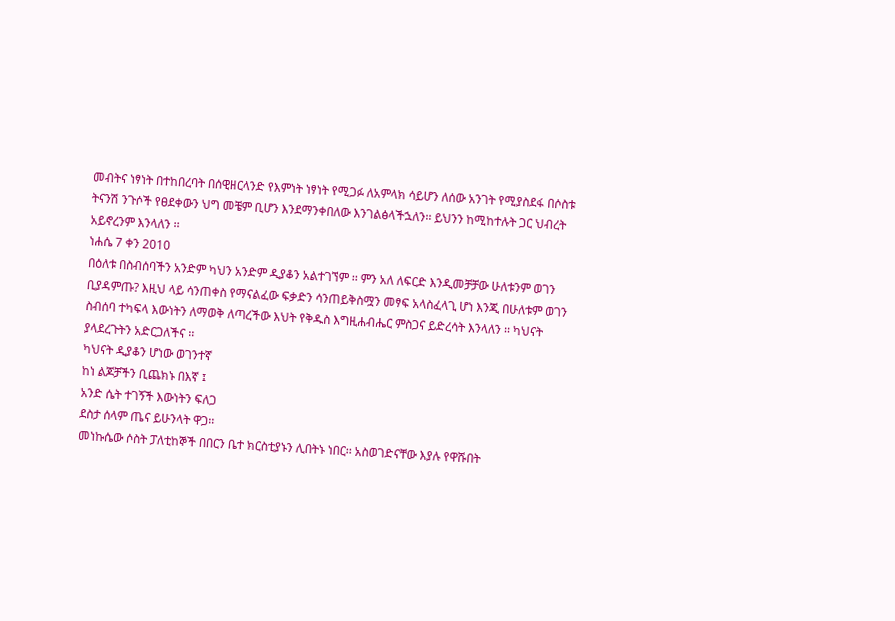መብትና ነፃነት በተከበረባት በሰዊዘርላንድ የእምነት ነፃነት የሚጋፉ ለአምላክ ሳይሆን ለሰው አንገት የሚያስደፋ በሶስቱ ትናንሽ ንጉሶች የፀደቀውን ህግ መቼም ቢሆን እንደማንቀበለው እንገልፅላችኋለን፡፡ ይህንን ከሚከተሉት ጋር ህብረት አይኖረንም እንላለን ፡፡
ነሐሴ 7 ቀን 2010
በዕለቱ በስብሰባችን አንድም ካህን አንድም ዲያቆን አልተገኘም ፡፡ ምን አለ ለፍርድ እንዲመቻቻው ሁለቱንም ወገን ቢያዳምጡ? እዚህ ላይ ሳንጠቀስ የማናልፈው ፍቃድን ሳንጠይቅስሟን መፃፍ አላስፈላጊ ሆነ እንጂ በሁለቱም ወገን ስብሰባ ተካፍላ እውነትን ለማወቅ ለጣረችው እህት የቅዱስ እግዚሐብሔር ምስጋና ይድረሳት እንላለን ፡፡ ካህናት ያላደረጉትን አድርጋለችና ፡፡
ካህናት ዲያቆን ሆነው ወገንተኛ
ከነ ልጆቻችን ቢጨክኑ በእኛ ፤
አንድ ሴት ተገኝች እውነትን ፍለጋ
ደስታ ሰላም ጤና ይሁንላት ዋጋ፡፡
መነኩሴው ሶስት ፓለቲከኞች በበርን ቤተ ክርስቲያኑን ሊበትኑ ነበር፡፡ አስወገድናቸው እያሉ የዋሹበት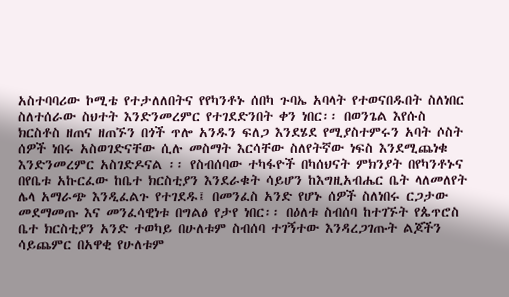አስተባባሪው ኮሚቴ የተታለለበትና የየካንቶኑ ሰበካ ጉባኤ አባላት የተወናበዱበት ስለነበር ስለተሰራው ስህተት እንድንመረምር የተገደድንበት ቀን ነበር፡፡ በወንጌል እየሱስ ክርስቶስ ዘጠና ዘጠኙን በጎች ጥሎ አንዱን ፍለጋ እንደሄደ የሚያስተምሩን አባት ሶስት ሰዎች ነበሩ አስወገድናቸው ሲሉ መስማት እርሳቸው ስለየትኛው ነፍስ እንደሚጨነቁ እንድንመረምር አስገድዶናል ፡፡ የስብሰባው ተካፋዮች በካሰህናት ምክንያት በየካንቶኑና በየቤቱ አኩርፈው ከቤተ ክርስቲያን እንደራቁት ሳይሆን ከእግዚአብሔር ቤት ላለመለየት ሌላ አማራጭ እንዲፈልጉ የተገደዱ፤ በመንፈስ አንድ የሆኑ ሰዎች ስለነበሩ ርጋታው መደማመጡ እና መንፈሳዊነቱ በግልፅ የታየ ነበር፡፡ በዕለቱ ስብሰባ ከተገኙት የጴጥሮስ ቤተ ክርስቲያን አንድ ተወካይ በሁለቱም ስብሰባ ተገኝተው እንዳረጋገጡት ልጆችን ሳይጨምር በአዋቂ የሁለቱም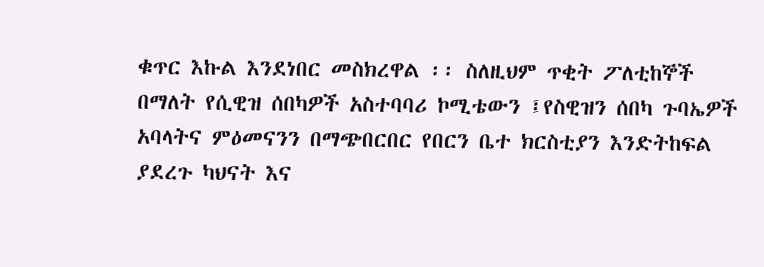ቁጥር እኩል እንደነበር መስክረዋል ፡፡ ስለዚህም ጥቂት ፖለቲከኞች በማለት የሲዊዝ ሰበካዎች አስተባባሪ ኮሚቴውን ፤የስዊዝን ሰበካ ጉባኤዎች አባላትና ምዕመናንን በማጭበርበር የበርን ቤተ ክርስቲያን እንድትከፍል ያደረጉ ካህናት እና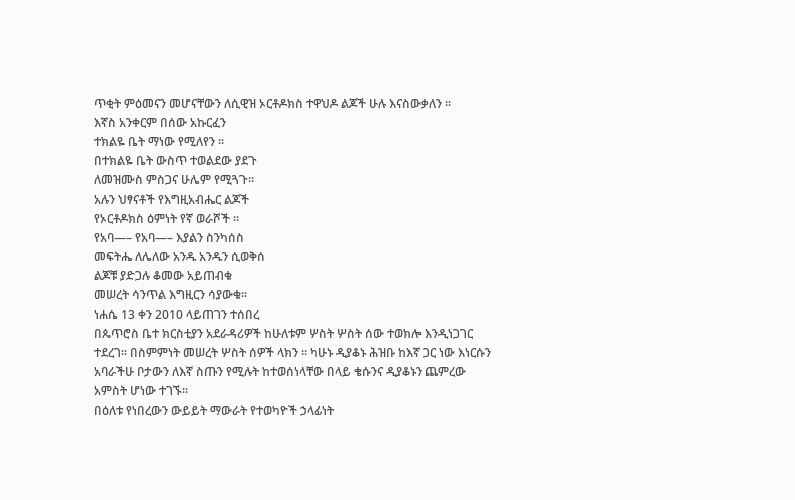ጥቂት ምዕመናን መሆናቸውን ለሲዊዝ ኦርቶዶክስ ተዋህዶ ልጆች ሁሉ እናስውቃለን ፡፡
እኛስ አንቀርም በሰው አኩርፈን
ተክልዬ ቤት ማነው የሚለየን ፡፡
በተክልዬ ቤት ውስጥ ተወልደው ያደጉ
ለመዝሙስ ምስጋና ሁሌም የሚጓጉ፡፡
አሉን ህፃናቶች የእግዚአብሔር ልጆች
የኦርቶዶክስ ዕምነት የኛ ወራሾች ፡፡
የአባ—– የአባ—– እያልን ስንካሰስ
መፍትሔ ለሌለው አንዱ አንዱን ሲወቅሰ
ልጆቹ ያድጋሉ ቆመው አይጠብቁ
መሠረት ሳንጥል እግዚርን ሳያውቁ፡፡
ነሐሴ 13 ቀን 2010 ላይጠገን ተሰበረ
በጴጥሮስ ቤተ ክርስቲያን አደራዳሪዎች ከሁለቱም ሦስት ሦስት ሰው ተወክሎ እንዲነጋገር ተደረገ፡፡ በስምምነት መሠረት ሦስት ሰዎች ላክን ፡፡ ካሁኑ ዲያቆኑ ሕዝቡ ከእኛ ጋር ነው እነርሱን አባራችሁ ቦታውን ለእኛ ስጡን የሚሉት ከተወሰነላቸው በላይ ቄሱንና ዲያቆኑን ጨምረው አምስት ሆነው ተገኙ፡፡
በዕለቱ የነበረውን ውይይት ማውራት የተወካዮች ኃላፊነት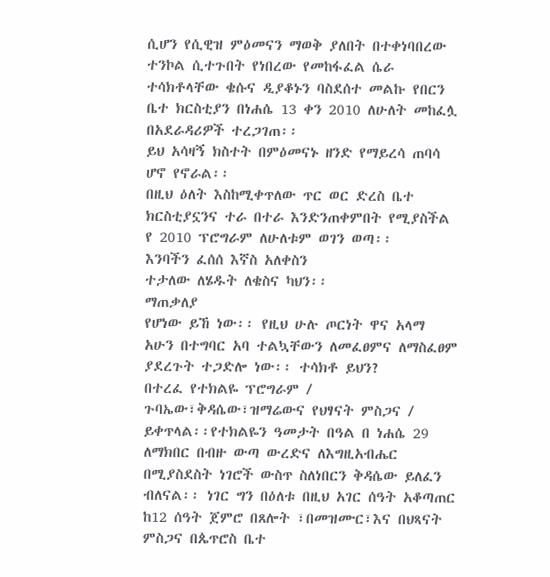ሲሆን የሲዊዝ ምዕመናን ማወቅ ያለበት በተቀነባበረው ተንኮል ሲተጉበት የነበረው የመከፋፈል ሴራ ተሳክቶላቸው ቄሱና ዲያቆኑን ባስደሰተ መልኩ የበርን ቤተ ክርስቲያን በነሐሴ 13 ቀን 2010 ለሁለት መከፈሏ በአደራዳሪዎች ተረጋገጠ፡፡
ይህ አሳዛኝ ክስተት በምዕመናኑ ዘንድ የማይረሳ ጠባሳ ሆኖ የኖራል፡፡
በዚህ ዕለት እስከሚቀጥለው ጥር ወር ድረስ ቤተ ክርስቲያኗንና ተራ በተራ እንድንጠቀምበት የሚያስችል የ 2010 ፕሮግራም ለሁለቱም ወገን ወጣ፡፡
እንባችን ፈሰሰ እኛስ አለቀስን
ተታለው ለሄዱት ለቄስና ካህን፡፡
ማጠቃለያ
የሆነው ይኸ ነው፡፡ የዚህ ሁሉ ጦርነት ዋና አላማ አሁን በተግባር አባ ተልኳቸውን ለመፈፀምና ለማስፈፀም ያደረጉት ተጋድሎ ነው፡፡ ተሳክቶ ይህን?
በተረፈ የተክልዬ ፕሮግራም / ጉባኤው፣ቅዳሴው፣ዝማሬውና የህፃናት ምስጋና / ይቀጥላል፡፡የተክልዬን ዓመታት በዓል በ ነሐሴ 29 ለማክበር በብዙ ውጣ ውረድና ለእግዚአብሔር በሚያስደስት ነገሮች ውስጥ ስለነበርን ቅዳሴው ይለፈን ብለናል፡፡ ነገር ግን በዕለቱ በዚህ አገር ሰዓት አቆጣጠር ከ12 ሰዓት ጀምሮ በጸሎት ፣በመዝሙር፣እና በህጻናት ምስጋና በጴጥሮስ ቤተ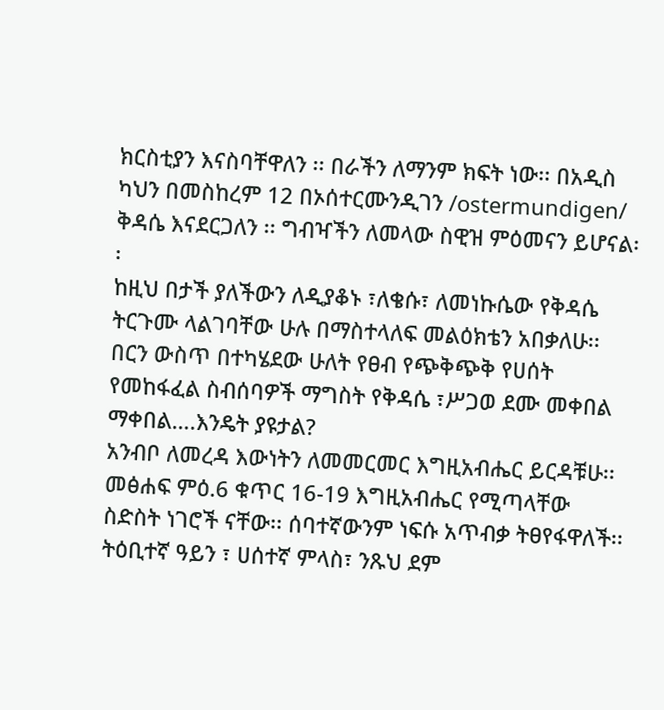ክርስቲያን እናስባቸዋለን ፡፡ በራችን ለማንም ክፍት ነው፡፡ በአዲስ ካህን በመስከረም 12 በኦሰተርሙንዲገን /ostermundigen/ ቅዳሴ እናደርጋለን ፡፡ ግብዣችን ለመላው ስዊዝ ምዕመናን ይሆናል፡፡
ከዚህ በታች ያለችውን ለዲያቆኑ ፣ለቄሱ፣ ለመነኩሴው የቅዳሴ ትርጉሙ ላልገባቸው ሁሉ በማስተላለፍ መልዕክቴን አበቃለሁ፡፡ በርን ውስጥ በተካሄደው ሁለት የፀብ የጭቅጭቅ የሀሰት የመከፋፈል ስብሰባዎች ማግስት የቅዳሴ ፣ሥጋወ ደሙ መቀበል ማቀበል….እንዴት ያዩታል?
አንብቦ ለመረዳ እውነትን ለመመርመር እግዚአብሔር ይርዳቹሁ፡፡ መፅሐፍ ምዕ.6 ቁጥር 16-19 እግዚአብሔር የሚጣላቸው ስድስት ነገሮች ናቸው፡፡ ሰባተኛውንም ነፍሱ አጥብቃ ትፀየፋዋለች፡፡
ትዕቢተኛ ዓይን ፣ ሀሰተኛ ምላስ፣ ንጹህ ደም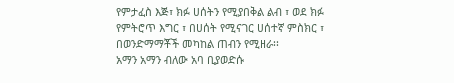የምታፈስ እጅ፣ ክፉ ሀሰትን የሚያበቅል ልብ ፣ ወደ ክፉ የምትሮጥ እግር ፣ በሀሰት የሚናገር ሀሰተኛ ምስክር ፣ በወንድማማቾች መካከል ጠብን የሚዘራ፡፡
አማን አማን ብለው አባ ቢያወድሱ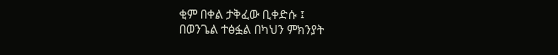ቂም በቀል ታቅፈው ቢቀድሱ ፤
በወንጌል ተፅፏል በካህን ምክንያት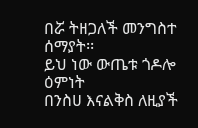በሯ ትዘጋለች መንግስተ ሰማያት፡፡
ይህ ነው ውጤቱ ጎዶሎ ዕምነት
በንስሀ እናልቅስ ለዚያች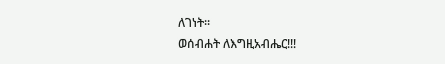ለገነት፡፡
ወሰብሐት ለእግዚአብሔር!!!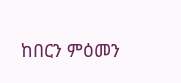ከበርን ምዕመን